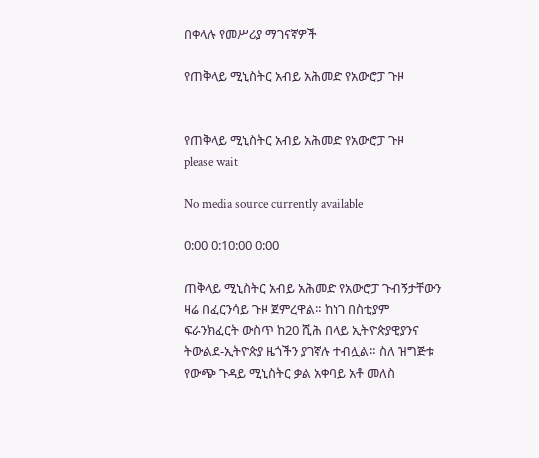በቀላሉ የመሥሪያ ማገናኛዎች

የጠቅላይ ሚኒስትር አብይ አሕመድ የአውሮፓ ጉዞ


የጠቅላይ ሚኒስትር አብይ አሕመድ የአውሮፓ ጉዞ
please wait

No media source currently available

0:00 0:10:00 0:00

ጠቅላይ ሚኒስትር አብይ አሕመድ የአውሮፓ ጉብኝታቸውን ዛሬ በፈርንሳይ ጉዞ ጀምረዋል። ከነገ በስቲያም ፍራንክፈርት ውስጥ ከ20 ሺሕ በላይ ኢትዮጵያዊያንና ትውልደ-ኢትዮጵያ ዜጎችን ያገኛሉ ተብሏል። ስለ ዝግጅቱ የውጭ ጉዳይ ሚኒስትር ቃል አቀባይ አቶ መለስ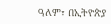ዓለም፣ በኢትዮጵያ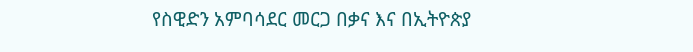የስዊድን አምባሳደር መርጋ በቃና እና በኢትዮጵያ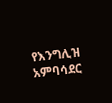የእንግሊዝ አምባሳደር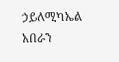ኃይለሚካኤል አበራን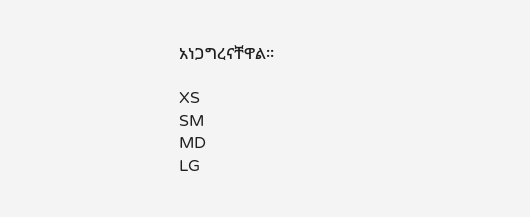አነጋግረናቸዋል።

XS
SM
MD
LG